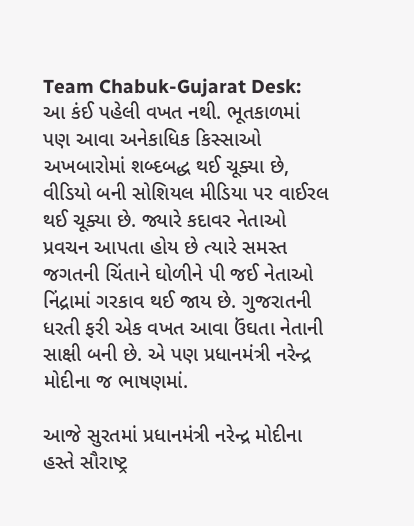Team Chabuk-Gujarat Desk: આ કંઈ પહેલી વખત નથી. ભૂતકાળમાં પણ આવા અનેકાધિક કિસ્સાઓ અખબારોમાં શબ્દબદ્ધ થઈ ચૂક્યા છે, વીડિયો બની સોશિયલ મીડિયા પર વાઈરલ થઈ ચૂક્યા છે. જ્યારે કદાવર નેતાઓ પ્રવચન આપતા હોય છે ત્યારે સમસ્ત જગતની ચિંતાને ઘોળીને પી જઈ નેતાઓ નિંદ્રામાં ગરકાવ થઈ જાય છે. ગુજરાતની ધરતી ફરી એક વખત આવા ઉંઘતા નેતાની સાક્ષી બની છે. એ પણ પ્રધાનમંત્રી નરેન્દ્ર મોદીના જ ભાષણમાં.

આજે સુરતમાં પ્રધાનમંત્રી નરેન્દ્ર મોદીના હસ્તે સૌરાષ્ટ્ર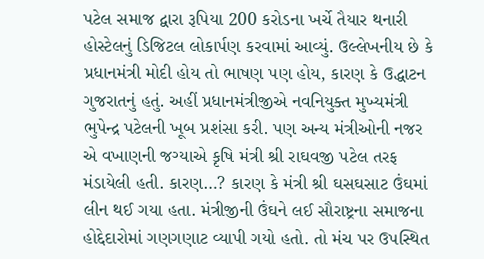પટેલ સમાજ દ્વારા રૂપિયા 200 કરોડના ખર્ચે તૈયાર થનારી હોસ્ટેલનું ડિજિટલ લોકાર્પણ કરવામાં આવ્યું. ઉલ્લેખનીય છે કે પ્રધાનમંત્રી મોદી હોય તો ભાષણ પણ હોય, કારણ કે ઉદ્ધાટન ગુજરાતનું હતું. અહીં પ્રધાનમંત્રીજીએ નવનિયુક્ત મુખ્યમંત્રી ભુપેન્દ્ર પટેલની ખૂબ પ્રશંસા કરી. પણ અન્ય મંત્રીઓની નજર એ વખાણની જગ્યાએ કૃષિ મંત્રી શ્રી રાઘવજી પટેલ તરફ મંડાયેલી હતી. કારણ…? કારણ કે મંત્રી શ્રી ઘસઘસાટ ઉંઘમાં લીન થઈ ગયા હતા. મંત્રીજીની ઉંઘને લઈ સૌરાષ્ટ્રના સમાજના હોદ્દેદારોમાં ગણગણાટ વ્યાપી ગયો હતો. તો મંચ પર ઉપસ્થિત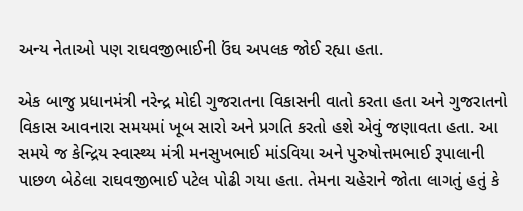અન્ય નેતાઓ પણ રાઘવજીભાઈની ઉંઘ અપલક જોઈ રહ્યા હતા.

એક બાજુ પ્રધાનમંત્રી નરેન્દ્ર મોદી ગુજરાતના વિકાસની વાતો કરતા હતા અને ગુજરાતનો વિકાસ આવનારા સમયમાં ખૂબ સારો અને પ્રગતિ કરતો હશે એવું જણાવતા હતા. આ સમયે જ કેન્દ્રિય સ્વાસ્થ્ય મંત્રી મનસુખભાઈ માંડવિયા અને પુરુષોત્તમભાઈ રૂપાલાની પાછળ બેઠેલા રાઘવજીભાઈ પટેલ પોઢી ગયા હતા. તેમના ચહેરાને જોતા લાગતું હતું કે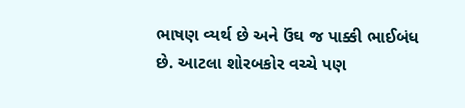ભાષણ વ્યર્થ છે અને ઉંઘ જ પાક્કી ભાઈબંધ છે. આટલા શોરબકોર વચ્ચે પણ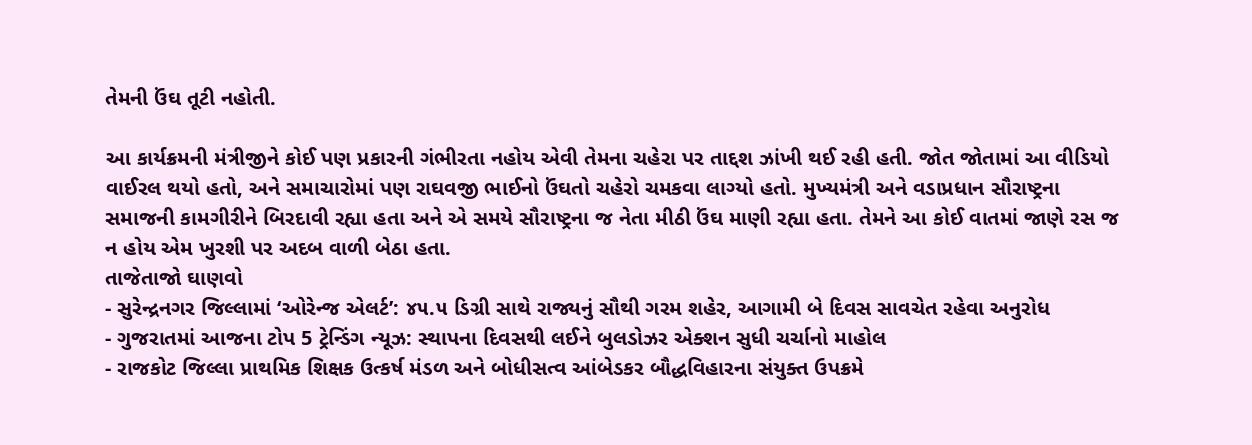તેમની ઉંઘ તૂટી નહોતી.

આ કાર્યક્રમની મંત્રીજીને કોઈ પણ પ્રકારની ગંભીરતા નહોય એવી તેમના ચહેરા પર તાદ્દશ ઝાંખી થઈ રહી હતી. જોત જોતામાં આ વીડિયો વાઈરલ થયો હતો, અને સમાચારોમાં પણ રાઘવજી ભાઈનો ઉંઘતો ચહેરો ચમકવા લાગ્યો હતો. મુખ્યમંત્રી અને વડાપ્રધાન સૌરાષ્ટ્રના સમાજની કામગીરીને બિરદાવી રહ્યા હતા અને એ સમયે સૌરાષ્ટ્રના જ નેતા મીઠી ઉંઘ માણી રહ્યા હતા. તેમને આ કોઈ વાતમાં જાણે રસ જ ન હોય એમ ખુરશી પર અદબ વાળી બેઠા હતા.
તાજેતાજો ઘાણવો
- સુરેન્દ્રનગર જિલ્લામાં ‘ઓરેન્જ એલર્ટ’: ૪૫.૫ ડિગ્રી સાથે રાજ્યનું સૌથી ગરમ શહેર, આગામી બે દિવસ સાવચેત રહેવા અનુરોધ
- ગુજરાતમાં આજના ટોપ 5 ટ્રેન્ડિંગ ન્યૂઝ: સ્થાપના દિવસથી લઈને બુલડોઝર એક્શન સુધી ચર્ચાનો માહોલ
- રાજકોટ જિલ્લા પ્રાથમિક શિક્ષક ઉત્કર્ષ મંડળ અને બોધીસત્વ આંબેડકર બૌદ્ધવિહારના સંયુક્ત ઉપક્રમે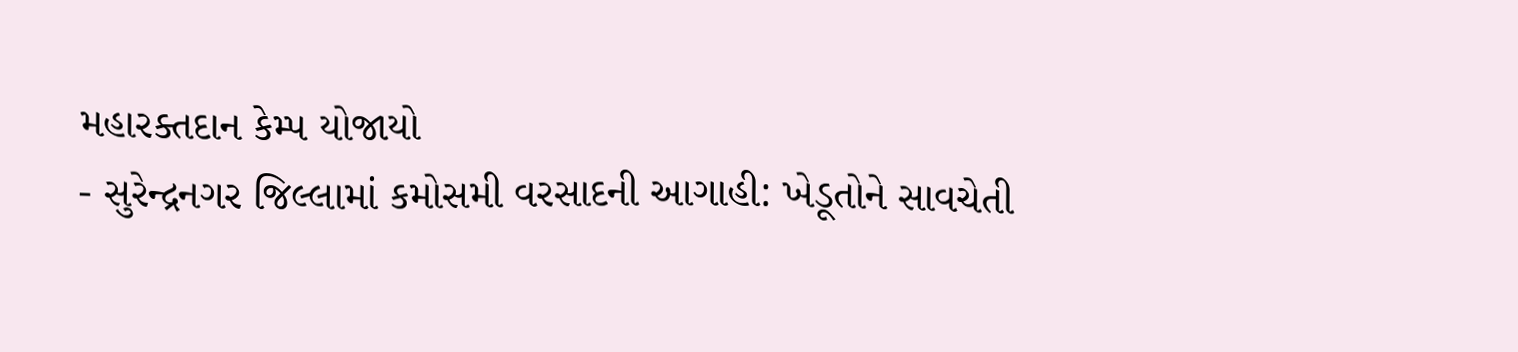મહારક્તદાન કેમ્પ યોજાયો
- સુરેન્દ્રનગર જિલ્લામાં કમોસમી વરસાદની આગાહી: ખેડૂતોને સાવચેતી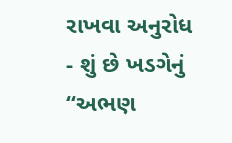રાખવા અનુરોધ
- શું છે ખડગેનું “અભણ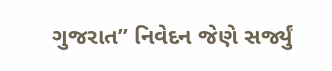ગુજરાત” નિવેદન જેણે સર્જ્યું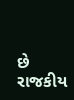છે રાજકીય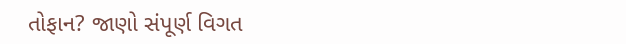તોફાન? જાણો સંપૂર્ણ વિગત